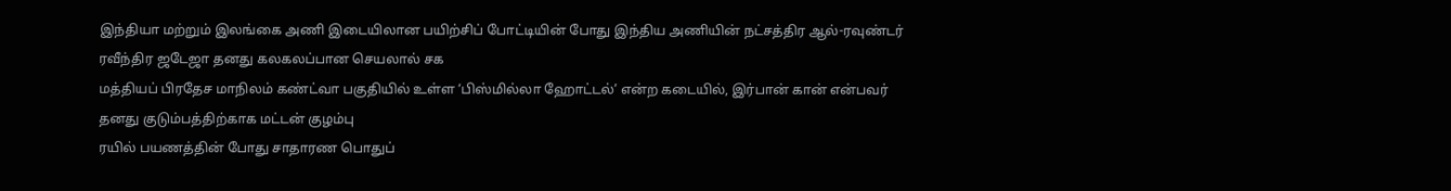இந்தியா மற்றும் இலங்கை அணி இடையிலான பயிற்சிப் போட்டியின் போது இந்திய அணியின் நட்சத்திர ஆல்-ரவுண்டர் ரவீந்திர ஜடேஜா தனது கலகலப்பான செயலால் சக
மத்தியப் பிரதேச மாநிலம் கண்ட்வா பகுதியில் உள்ள ‘பிஸ்மில்லா ஹோட்டல்’ என்ற கடையில், இர்பான் கான் என்பவர் தனது குடும்பத்திற்காக மட்டன் குழம்பு
ரயில் பயணத்தின் போது சாதாரண பொதுப்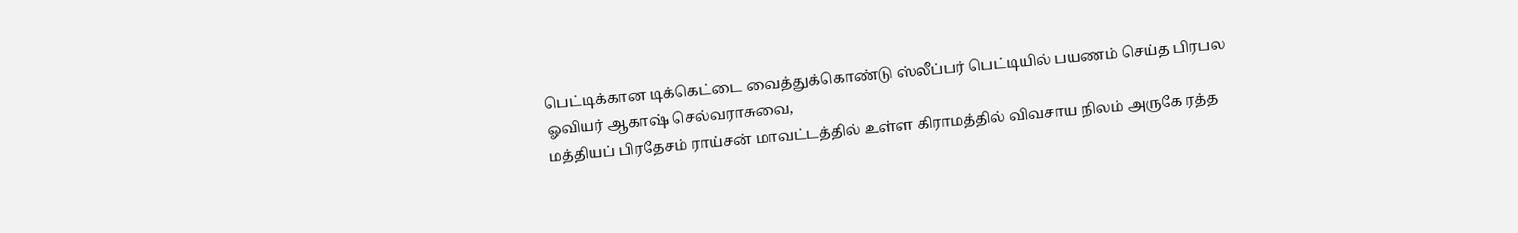பெட்டிக்கான டிக்கெட்டை வைத்துக்கொண்டு ஸ்லீப்பர் பெட்டியில் பயணம் செய்த பிரபல ஓவியர் ஆகாஷ் செல்வராசுவை,
மத்தியப் பிரதேசம் ராய்சன் மாவட்டத்தில் உள்ள கிராமத்தில் விவசாய நிலம் அருகே ரத்த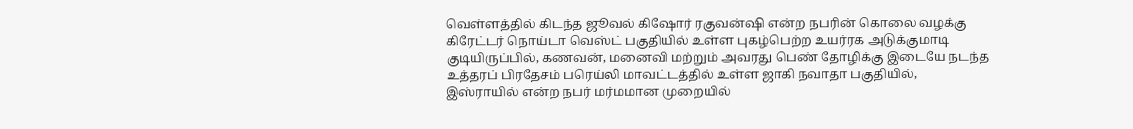வெள்ளத்தில் கிடந்த ஜூவல் கிஷோர் ரகுவன்ஷி என்ற நபரின் கொலை வழக்கு
கிரேட்டர் நொய்டா வெஸ்ட் பகுதியில் உள்ள புகழ்பெற்ற உயர்ரக அடுக்குமாடி குடியிருப்பில், கணவன், மனைவி மற்றும் அவரது பெண் தோழிக்கு இடையே நடந்த
உத்தரப் பிரதேசம் பரெய்லி மாவட்டத்தில் உள்ள ஜாகி நவாதா பகுதியில், இஸ்ராயில் என்ற நபர் மர்மமான முறையில்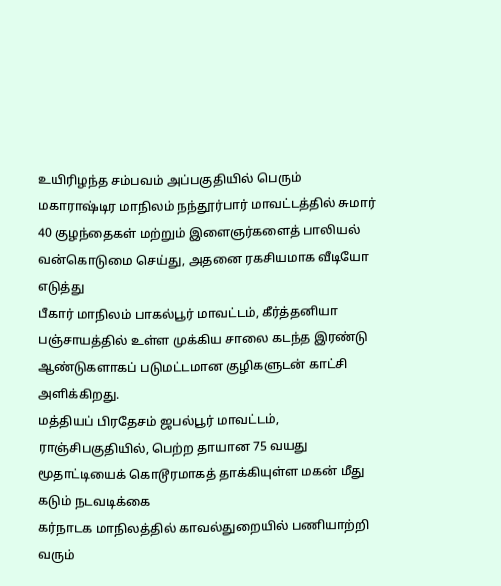உயிரிழந்த சம்பவம் அப்பகுதியில் பெரும்
மகாராஷ்டிர மாநிலம் நந்தூர்பார் மாவட்டத்தில் சுமார் 40 குழந்தைகள் மற்றும் இளைஞர்களைத் பாலியல் வன்கொடுமை செய்து, அதனை ரகசியமாக வீடியோ எடுத்து
பீகார் மாநிலம் பாகல்பூர் மாவட்டம், கீர்த்தனியா பஞ்சாயத்தில் உள்ள முக்கிய சாலை கடந்த இரண்டு ஆண்டுகளாகப் படுமட்டமான குழிகளுடன் காட்சி அளிக்கிறது.
மத்தியப் பிரதேசம் ஜபல்பூர் மாவட்டம், ராஞ்சிபகுதியில், பெற்ற தாயான 75 வயது மூதாட்டியைக் கொடூரமாகத் தாக்கியுள்ள மகன் மீது கடும் நடவடிக்கை
கர்நாடக மாநிலத்தில் காவல்துறையில் பணியாற்றி வரும்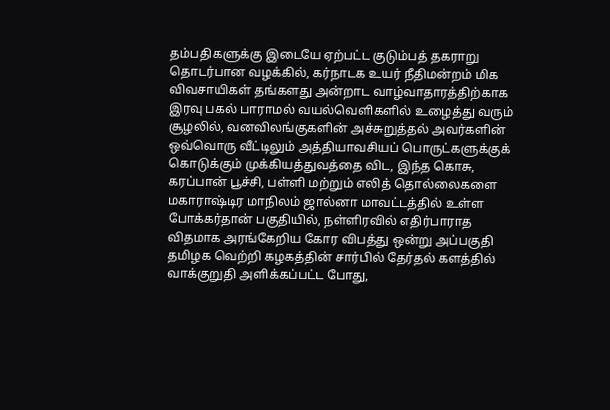தம்பதிகளுக்கு இடையே ஏற்பட்ட குடும்பத் தகராறு தொடர்பான வழக்கில், கர்நாடக உயர் நீதிமன்றம் மிக
விவசாயிகள் தங்களது அன்றாட வாழ்வாதாரத்திற்காக இரவு பகல் பாராமல் வயல்வெளிகளில் உழைத்து வரும் சூழலில், வனவிலங்குகளின் அச்சுறுத்தல் அவர்களின்
ஒவ்வொரு வீட்டிலும் அத்தியாவசியப் பொருட்களுக்குக் கொடுக்கும் முக்கியத்துவத்தை விட, இந்த கொசு, கரப்பான் பூச்சி, பள்ளி மற்றும் எலித் தொல்லைகளை
மகாராஷ்டிர மாநிலம் ஜால்னா மாவட்டத்தில் உள்ள போக்கர்தான் பகுதியில், நள்ளிரவில் எதிர்பாராத விதமாக அரங்கேறிய கோர விபத்து ஒன்று அப்பகுதி
தமிழக வெற்றி கழகத்தின் சார்பில் தேர்தல் களத்தில் வாக்குறுதி அளிக்கப்பட்ட போது,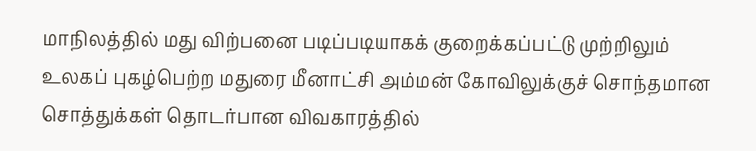மாநிலத்தில் மது விற்பனை படிப்படியாகக் குறைக்கப்பட்டு முற்றிலும்
உலகப் புகழ்பெற்ற மதுரை மீனாட்சி அம்மன் கோவிலுக்குச் சொந்தமான சொத்துக்கள் தொடர்பான விவகாரத்தில்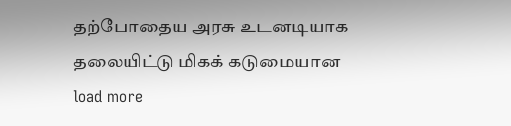தற்போதைய அரசு உடனடியாக தலையிட்டு மிகக் கடுமையான
load more